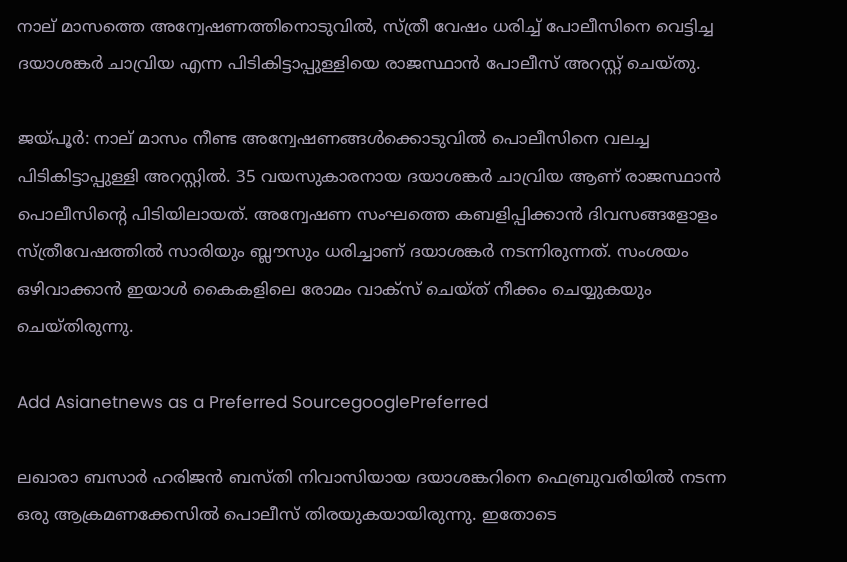നാല് മാസത്തെ അന്വേഷണത്തിനൊടുവിൽ, സ്ത്രീ വേഷം ധരിച്ച് പോലീസിനെ വെട്ടിച്ച ദയാശങ്കർ ചാവ്രിയ എന്ന പിടികിട്ടാപ്പുള്ളിയെ രാജസ്ഥാൻ പോലീസ് അറസ്റ്റ് ചെയ്തു.

ജയ്പൂർ: നാല് മാസം നീണ്ട അന്വേഷണങ്ങൾക്കൊടുവിൽ പൊലീസിനെ വലച്ച പിടികിട്ടാപ്പുള്ളി അറസ്റ്റിൽ. 35 വയസുകാരനായ ദയാശങ്കർ ചാവ്രിയ ആണ് രാജസ്ഥാൻ പൊലീസിന്‍റെ പിടിയിലായത്. അന്വേഷണ സംഘത്തെ കബളിപ്പിക്കാൻ ദിവസങ്ങളോളം സ്ത്രീവേഷത്തിൽ സാരിയും ബ്ലൗസും ധരിച്ചാണ് ദയാശങ്കര്‍ നടന്നിരുന്നത്. സംശയം ഒഴിവാക്കാൻ ഇയാൾ കൈകളിലെ രോമം വാക്സ് ചെയ്ത് നീക്കം ചെയ്യുകയും ചെയ്തിരുന്നു.

Add Asianetnews as a Preferred SourcegooglePreferred

ലഖാരാ ബസാർ ഹരിജൻ ബസ്തി നിവാസിയായ ദയാശങ്കറിനെ ഫെബ്രുവരിയിൽ നടന്ന ഒരു ആക്രമണക്കേസിൽ പൊലീസ് തിരയുകയായിരുന്നു. ഇതോടെ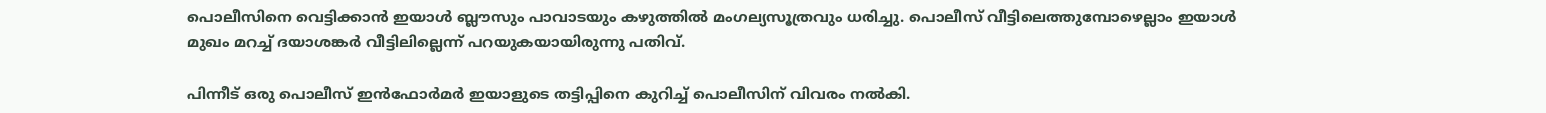പൊലീസിനെ വെട്ടിക്കാൻ ഇയാൾ ബ്ലൗസും പാവാടയും കഴുത്തിൽ മംഗല്യസൂത്രവും ധരിച്ചു. പൊലീസ് വീട്ടിലെത്തുമ്പോഴെല്ലാം ഇയാൾ മുഖം മറച്ച് ദയാശങ്കർ വീട്ടിലില്ലെന്ന് പറയുകയായിരുന്നു പതിവ്.

പിന്നീട് ഒരു പൊലീസ് ഇൻഫോർമർ ഇയാളുടെ തട്ടിപ്പിനെ കുറിച്ച് പൊലീസിന് വിവരം നൽകി.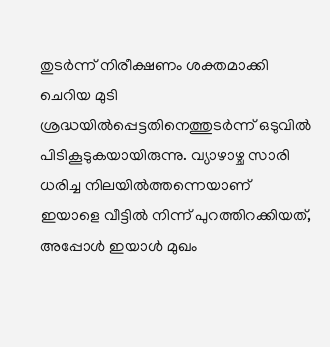തുടര്‍ന്ന് നിരീക്ഷണം ശക്തമാക്കി ചെറിയ മുടി ശ്രദ്ധയിൽപ്പെട്ടതിനെത്തുടർന്ന് ഒടുവിൽ പിടികൂടുകയായിരുന്നു. വ്യാഴാഴ്ച സാരി ധരിച്ച നിലയിൽത്തന്നെയാണ് ഇയാളെ വീട്ടിൽ നിന്ന് പുറത്തിറക്കിയത്, അപ്പോൾ ഇയാൾ മുഖം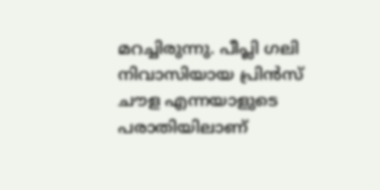മറച്ചിരുന്നു. പീപ്ലി ഗലി നിവാസിയായ പ്രിൻസ് ചൗള എന്നയാളുടെ പരാതിയിലാണ്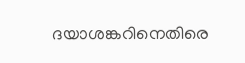ദയാശങ്കറിനെതിരെ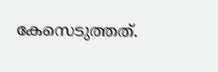കേസെടുത്തത്.